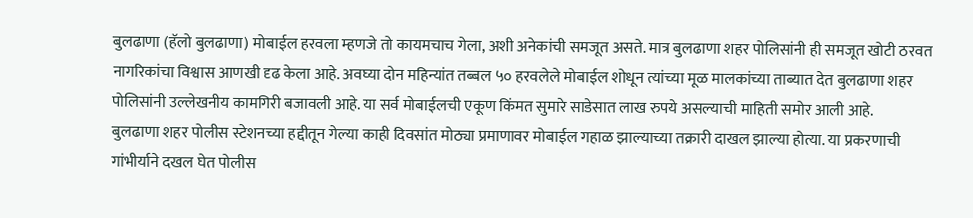बुलढाणा (हॅलो बुलढाणा) मोबाईल हरवला म्हणजे तो कायमचाच गेला, अशी अनेकांची समजूत असते. मात्र बुलढाणा शहर पोलिसांनी ही समजूत खोटी ठरवत नागरिकांचा विश्वास आणखी दृढ केला आहे. अवघ्या दोन महिन्यांत तब्बल ५० हरवलेले मोबाईल शोधून त्यांच्या मूळ मालकांच्या ताब्यात देत बुलढाणा शहर पोलिसांनी उल्लेखनीय कामगिरी बजावली आहे. या सर्व मोबाईलची एकूण किंमत सुमारे साडेसात लाख रुपये असल्याची माहिती समोर आली आहे.
बुलढाणा शहर पोलीस स्टेशनच्या हद्दीतून गेल्या काही दिवसांत मोठ्या प्रमाणावर मोबाईल गहाळ झाल्याच्या तक्रारी दाखल झाल्या होत्या. या प्रकरणाची गांभीर्याने दखल घेत पोलीस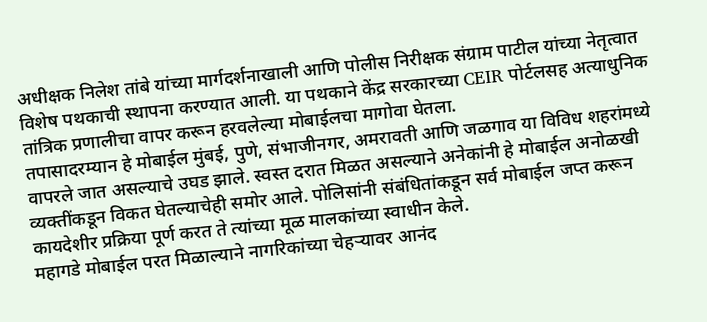अधीक्षक निलेश तांबे यांच्या मार्गदर्शनाखाली आणि पोलीस निरीक्षक संग्राम पाटील यांच्या नेतृत्वात विशेष पथकाची स्थापना करण्यात आली. या पथकाने केंद्र सरकारच्या CEIR पोर्टलसह अत्याधुनिक तांत्रिक प्रणालीचा वापर करून हरवलेल्या मोबाईलचा मागोवा घेतला.
तपासादरम्यान हे मोबाईल मुंबई, पुणे, संभाजीनगर, अमरावती आणि जळगाव या विविध शहरांमध्ये वापरले जात असल्याचे उघड झाले. स्वस्त दरात मिळत असल्याने अनेकांनी हे मोबाईल अनोळखी व्यक्तींकडून विकत घेतल्याचेही समोर आले. पोलिसांनी संबंधितांकडून सर्व मोबाईल जप्त करून कायदेशीर प्रक्रिया पूर्ण करत ते त्यांच्या मूळ मालकांच्या स्वाधीन केले.
महागडे मोबाईल परत मिळाल्याने नागरिकांच्या चेहऱ्यावर आनंद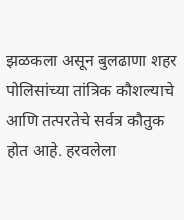झळकला असून बुलढाणा शहर पोलिसांच्या तांत्रिक कौशल्याचे आणि तत्परतेचे सर्वत्र कौतुक होत आहे. हरवलेला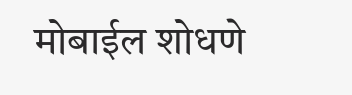मोबाईल शोधणे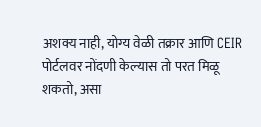अशक्य नाही, योग्य वेळी तक्रार आणि CEIR पोर्टलवर नोंदणी केल्यास तो परत मिळू शकतो, असा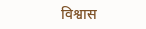विश्वास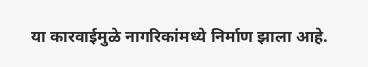या कारवाईमुळे नागरिकांमध्ये निर्माण झाला आहे.